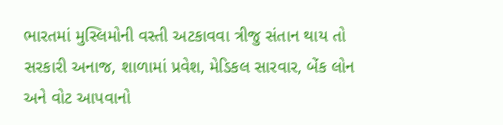ભારતમાં મુસ્લિમોની વસ્તી અટકાવવા ત્રીજુ સંતાન થાય તો સરકારી અનાજ, શાળામાં પ્રવેશ, મેડિકલ સારવાર, બેંક લોન અને વોટ આપવાનો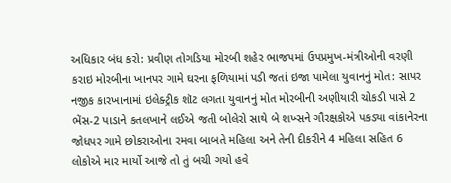અધિકાર બંધ કરો: પ્રવીણ તોગડિયા મોરબી શહેર ભાજપમાં ઉપપ્રમુખ-મંત્રીઓની વરણી કરાઇ મોરબીના ખાનપર ગામે ઘરના ફળિયામાં પડી જતાં ઇજા પામેલા યુવાનનું મોત: સાપર નજીક કારખાનામાં ઇલેક્ટ્રીક શૉટ લગતા યુવાનનું મોત મોરબીની અણીયારી ચોકડી પાસે 2 ભેંસ-2 પાડાને કતલખાને લઈએ જતી બોલેરો સાથે બે શખ્સને ગૌરક્ષકોએ પકડ્યા વાંકાનેરના જોધપર ગામે છોકરાઓના રમવા બાબતે મહિલા અને તેની દીકરીને 4 મહિલા સહિત 6 લોકોએ માર માર્યો આજે તો તું બચી ગયો હવે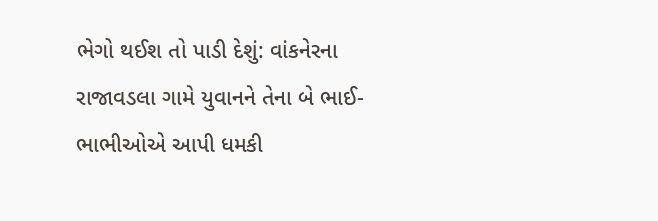ભેગો થઈશ તો પાડી દેશું: વાંકનેરના રાજાવડલા ગામે યુવાનને તેના બે ભાઈ-ભાભીઓએ આપી ધમકી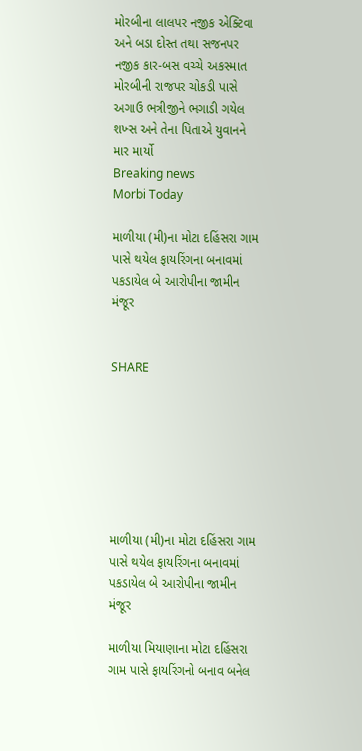મોરબીના લાલપર નજીક એક્ટિવા અને બડા દોસ્ત તથા સજનપર નજીક કાર-બસ વચ્ચે અકસ્માત મોરબીની રાજપર ચોકડી પાસે અગાઉ ભત્રીજીને ભગાડી ગયેલ શખ્સ અને તેના પિતાએ યુવાનને માર માર્યો
Breaking news
Morbi Today

માળીયા (મી)ના મોટા દહિંસરા ગામ પાસે થયેલ ફાયરિંગના બનાવમાં પકડાયેલ બે આરોપીના જામીન મંજૂર


SHARE







માળીયા (મી)ના મોટા દહિંસરા ગામ પાસે થયેલ ફાયરિંગના બનાવમાં પકડાયેલ બે આરોપીના જામીન મંજૂર

માળીયા મિયાણાના મોટા દહિંસરા ગામ પાસે ફાયરિંગનો બનાવ બનેલ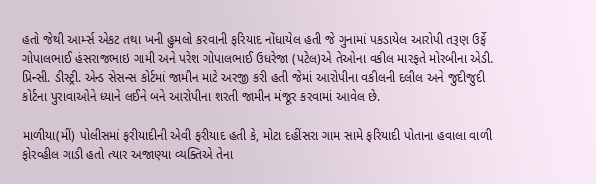હતો જેથી આર્મ્સ એકટ તથા ખની હુમલો કરવાની ફરિયાદ નોંધાયેલ હતી જે ગુનામાં પકડાયેલ આરોપી તરૂણ ઉર્ફે ગોપાલભાઈ હંસરાજભાઇ ગામી અને પરેશ ગોપાલભાઈ ઉધરેજા (પટેલ)એ તેઓના વકીલ મારફતે મોરબીના એડી. પ્રિન્સી. ડીસ્ટ્રી. એન્ડ સેસન્સ કોર્ટમાં જામીન માટે અરજી કરી હતી જેમાં આરોપીના વકીલની દલીલ અને જુદીજુદી કોર્ટના પુરાવાઓને ધ્યાને લઈને બને આરોપીના શરતી જામીન મંજૂર કરવામાં આવેલ છે.

માળીયા(મીં) પોલીસમાં ફરીયાદીની એવી ફરીયાદ હતી કે, મોટા દહીંસરા ગામ સામે ફરિયાદી પોતાના હવાલા વાળી ફોરવ્હીલ ગાડી હતો ત્યાર અજાણ્યા વ્યક્તિએ તેના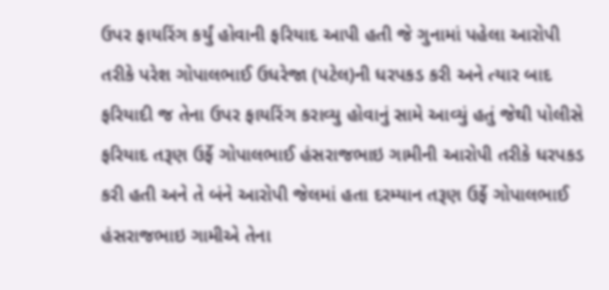ઉપર ફાયરિંગ કર્યું હોવાની ફરિયાદ આપી હતી જે ગુનામાં પહેલા આરોપી તરીકે પરેશ ગોપાલભાઈ ઉધરેજા (પટેલ)ની ધરપકડ કરી અને ત્યાર બાદ ફરિયાદી જ તેના ઉપર ફાયરિંગ કરાવ્યુ હોવાનું સામે આવ્યું હતું જેથી પોલીસે ફરિયાદ તરૂણ ઉર્ફે ગોપાલભાઈ હંસરાજભાઇ ગામીની આરોપી તરીકે ધરપકડ કરી હતી અને તે બંને આરોપી જેલમાં હતા દરમ્યાન તરૂણ ઉર્ફે ગોપાલભાઈ હંસરાજભાઇ ગામીએ તેના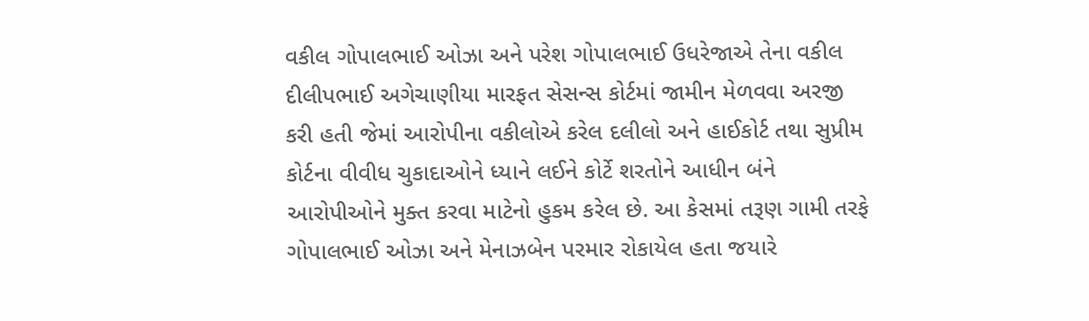વકીલ ગોપાલભાઈ ઓઝા અને પરેશ ગોપાલભાઈ ઉધરેજાએ તેના વકીલ દીલીપભાઈ અગેચાણીયા મારફત સેસન્સ કોર્ટમાં જામીન મેળવવા અરજી કરી હતી જેમાં આરોપીના વકીલોએ કરેલ દલીલો અને હાઈકોર્ટ તથા સુપ્રીમ કોર્ટના વીવીધ ચુકાદાઓને ધ્યાને લઈને કોર્ટે શરતોને આધીન બંને આરોપીઓને મુક્ત કરવા માટેનો હુકમ કરેલ છે. આ કેસમાં તરૂણ ગામી તરફે ગોપાલભાઈ ઓઝા અને મેનાઝબેન પરમાર રોકાયેલ હતા જયારે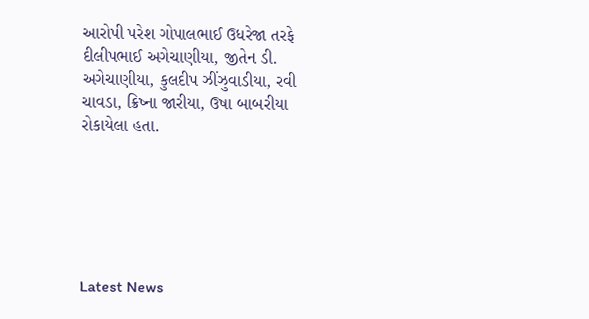આરોપી પરેશ ગોપાલભાઈ ઉધરેજા તરફે દીલીપભાઈ અગેચાણીયા, જીતેન ડી. અગેચાણીયા, કુલદીપ ઝીંઝુવાડીયા, રવી ચાવડા, ક્રિષ્ના જારીયા, ઉષા બાબરીયા રોકાયેલા હતા.






Latest News